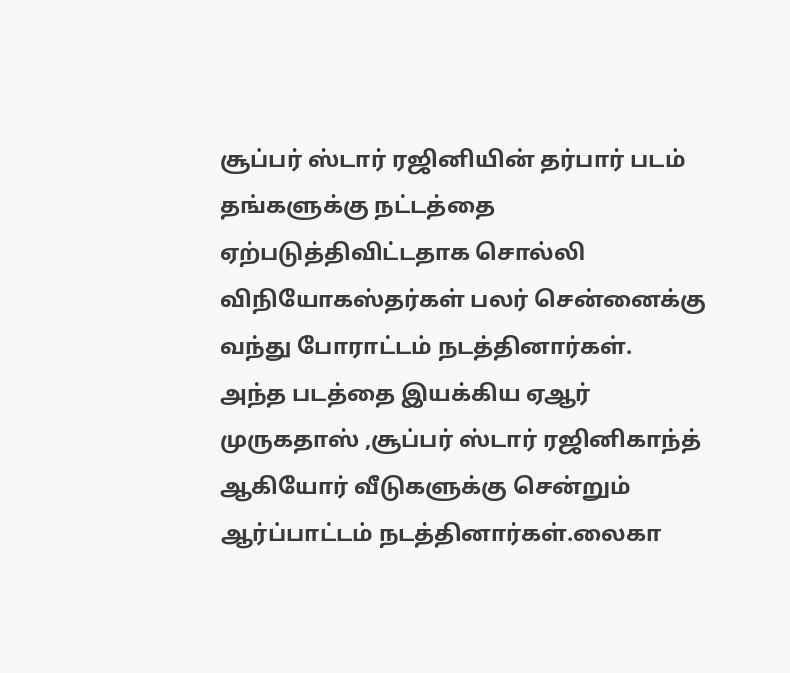சூப்பர் ஸ்டார் ரஜினியின் தர்பார் படம் தங்களுக்கு நட்டத்தை ஏற்படுத்திவிட்டதாக சொல்லி விநியோகஸ்தர்கள் பலர் சென்னைக்கு வந்து போராட்டம் நடத்தினார்கள்.
அந்த படத்தை இயக்கிய ஏஆர் முருகதாஸ் ,சூப்பர் ஸ்டார் ரஜினிகாந்த் ஆகியோர் வீடுகளுக்கு சென்றும் ஆர்ப்பாட்டம் நடத்தினார்கள்.லைகா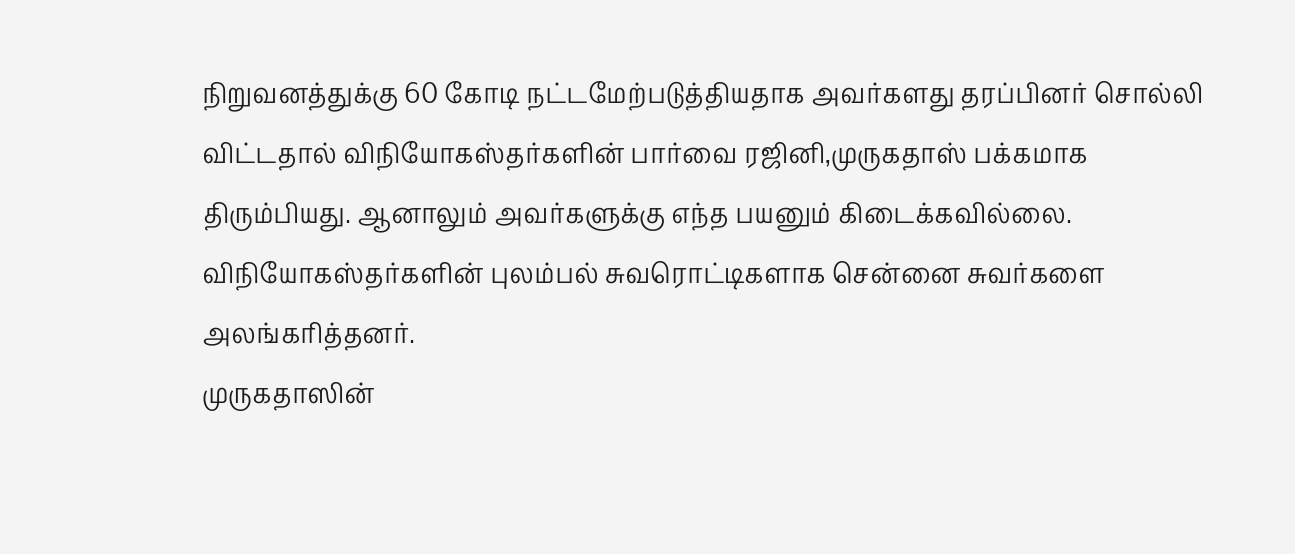நிறுவனத்துக்கு 60 கோடி நட்டமேற்படுத்தியதாக அவர்களது தரப்பினர் சொல்லி விட்டதால் விநியோகஸ்தர்களின் பார்வை ரஜினி,முருகதாஸ் பக்கமாக திரும்பியது. ஆனாலும் அவர்களுக்கு எந்த பயனும் கிடைக்கவில்லை. விநியோகஸ்தர்களின் புலம்பல் சுவரொட்டிகளாக சென்னை சுவர்களை அலங்கரித்தனர்.
முருகதாஸின்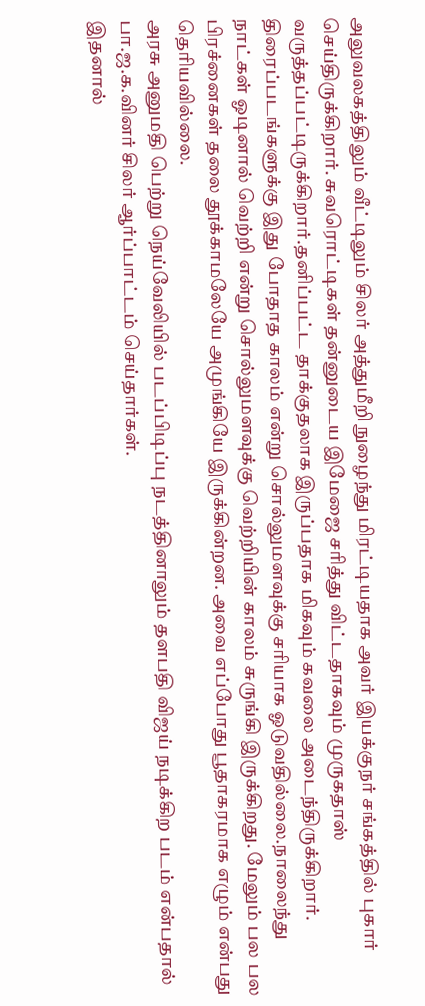அலுவலகத்திலும் வீட்டிலும் சிலர் அத்துமீறி நுழைந்து மிரட்டியதாக அவர் இயக்குநர் சங்கத்தில் புகார் செய்திருக்கிறார். சுவரொட்டிகள் தன்னுடைய இமேஜை சரித்து விட்டதாகவும் முருகதாஸ் வருத்தப்பட்டிருக்கிறார்.தனிப்பட்ட தாக்குதலாக இருப்பதாக மிகவும் கவலை அடைந்திருக்கிறார்.
திரைப்படங்களுக்கு இது போதாத காலம் என்று சொல்லுமளவுக்கு சரியாக ஓடுவதில்லை.நாலைந்து நாட்கள் ஓடினால் வெற்றி என்று சொல்லுமளவுக்கு வெற்றியின் காலம் சுருங்கி இருக்கிறது. மேலும் பல பல பிரச்னைகள் தலை தூக்காமலேயே அமுங்கியே இருக்கின்றன. அவை எப்போது பூதாகரமாக எழும் என்பது தெரியவில்லை.
அரசு அனுமதி பெற்று நெய்வேலியில் படப்பிடிப்பு நடத்தினாலும் தளபதி விஜய் நடிக்கிற படம் என்பதால் பா.ஜ.க.வினர் சிலர் ஆர்ப்பாட்டம் செய்தார்கள்.
இதனால்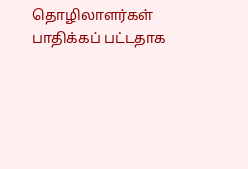தொழிலாளர்கள் பாதிக்கப் பட்டதாக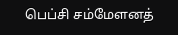பெப்சி சம்மேளனத்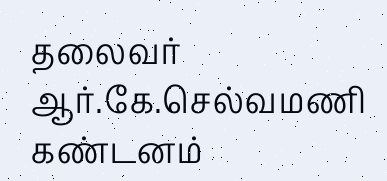தலைவர் ஆர்.கே.செல்வமணி கண்டனம்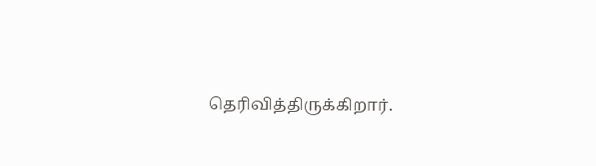தெரிவித்திருக்கிறார்.